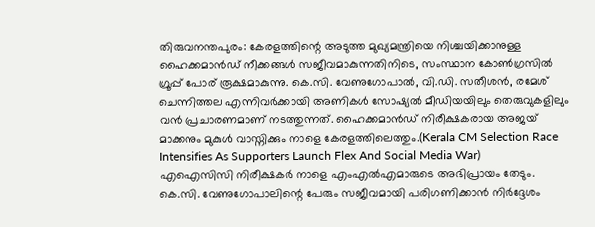തിരുവനന്തപുരം: കേരളത്തിന്റെ അടുത്ത മുഖ്യമന്ത്രിയെ നിശ്ചയിക്കാനുള്ള ഹൈക്കമാൻഡ് നീക്കങ്ങൾ സജീവമാകുന്നതിനിടെ, സംസ്ഥാന കോൺഗ്രസിൽ ഗ്രൂപ്പ് പോര് രൂക്ഷമാകുന്നു. കെ.സി. വേണുഗോപാൽ, വി.ഡി. സതീശൻ, രമേശ് ചെന്നിത്തല എന്നിവർക്കായി അണികൾ സോഷ്യൽ മീഡിയയിലും തെരുവുകളിലും വൻ പ്രചാരണമാണ് നടത്തുന്നത്. ഹൈക്കമാൻഡ് നിരീക്ഷകരായ അജയ് മാക്കനും മുകുൾ വാസ്നിക്കും നാളെ കേരളത്തിലെത്തും.(Kerala CM Selection Race Intensifies As Supporters Launch Flex And Social Media War)
എഐസിസി നിരീക്ഷകർ നാളെ എംഎൽഎമാരുടെ അഭിപ്രായം തേടും. കെ.സി. വേണുഗോപാലിന്റെ പേരും സജീവമായി പരിഗണിക്കാൻ നിർദ്ദേശം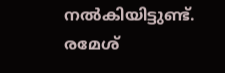നൽകിയിട്ടുണ്ട്. രമേശ്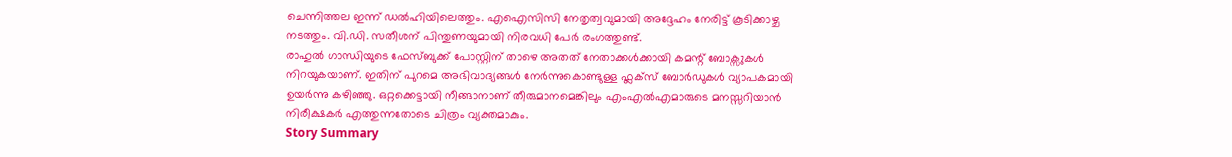ചെന്നിത്തല ഇന്ന് ഡൽഹിയിലെത്തും. എഐസിസി നേതൃത്വവുമായി അദ്ദേഹം നേരിട്ട് കൂടിക്കാഴ്ച നടത്തും. വി.ഡി. സതീശന് പിന്തുണയുമായി നിരവധി പേർ രംഗത്തുണ്ട്.
രാഹുൽ ഗാന്ധിയുടെ ഫേസ്ബുക്ക് പോസ്റ്റിന് താഴെ അതത് നേതാക്കൾക്കായി കമന്റ് ബോക്സുകൾ നിറയുകയാണ്. ഇതിന് പുറമെ അഭിവാദ്യങ്ങൾ നേർന്നുകൊണ്ടുള്ള ഫ്ലക്സ് ബോർഡുകൾ വ്യാപകമായി ഉയർന്നു കഴിഞ്ഞു. ഒറ്റക്കെട്ടായി നീങ്ങാനാണ് തീരുമാനമെങ്കിലും എംഎൽഎമാരുടെ മനസ്സറിയാൻ നിരീക്ഷകർ എത്തുന്നതോടെ ചിത്രം വ്യക്തമാകും.
Story Summary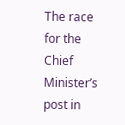The race for the Chief Minister’s post in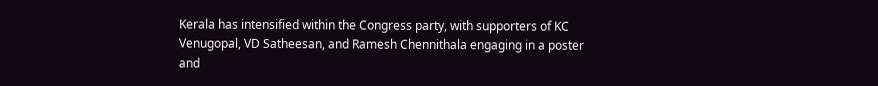Kerala has intensified within the Congress party, with supporters of KC Venugopal, VD Satheesan, and Ramesh Chennithala engaging in a poster and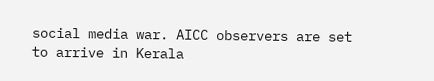social media war. AICC observers are set to arrive in Kerala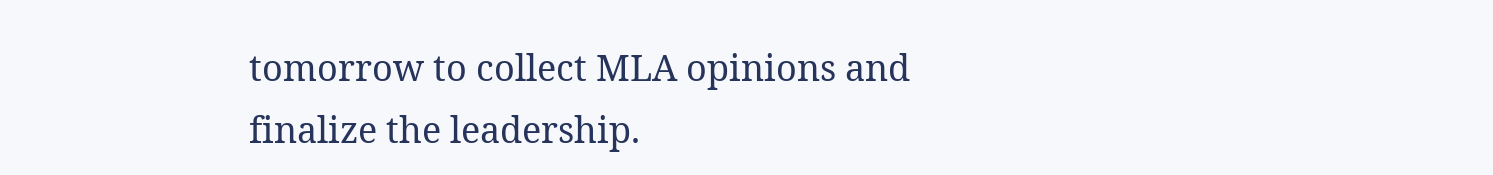tomorrow to collect MLA opinions and finalize the leadership.